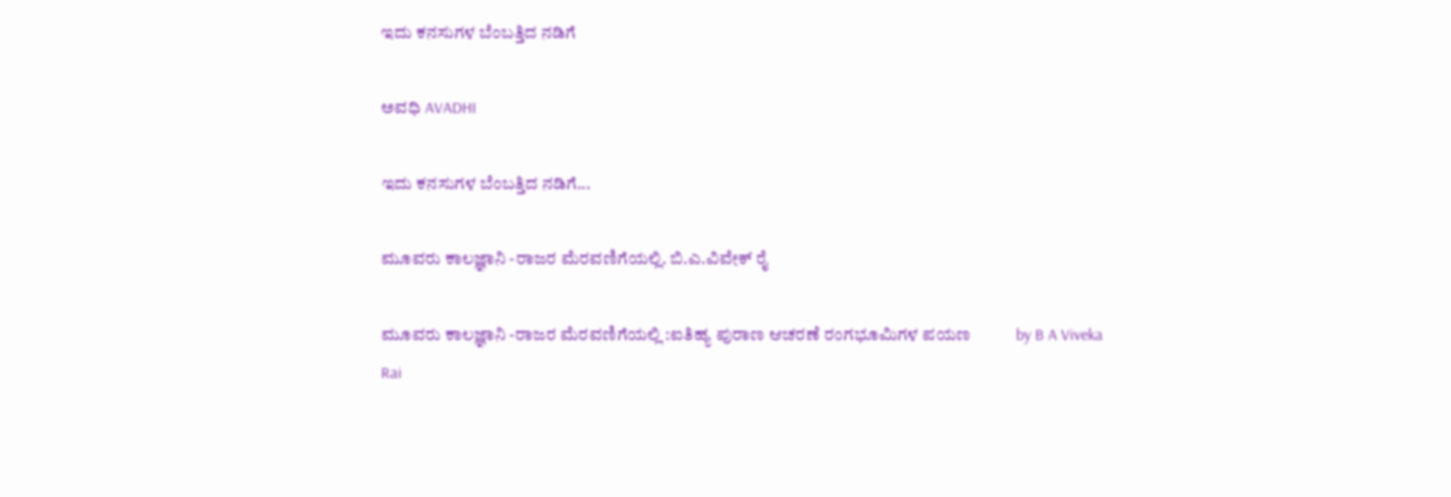ಇದು ಕನಸುಗಳ ಬೆಂಬತ್ತಿದ ನಡಿಗೆ‍

ಅವಧಿ AVADHI

ಇದು ಕನಸುಗಳ ಬೆಂಬತ್ತಿದ ನಡಿಗೆ...

ಮೂವರು ಕಾಲಜ್ಞಾನಿ -ರಾಜರ ಮೆರವಣಿಗೆಯಲ್ಲಿ. ಬಿ.ಎ.ವಿವೇಕ್ ರೈ

ಮೂವರು ಕಾಲಜ್ಞಾನಿ -ರಾಜರ ಮೆರವಣಿಗೆಯಲ್ಲಿ :ಐತಿಹ್ಯ ಪುರಾಣ ಆಚರಣೆ ರಂಗಭೂಮಿಗಳ ಪಯಣ           by B A Viveka Rai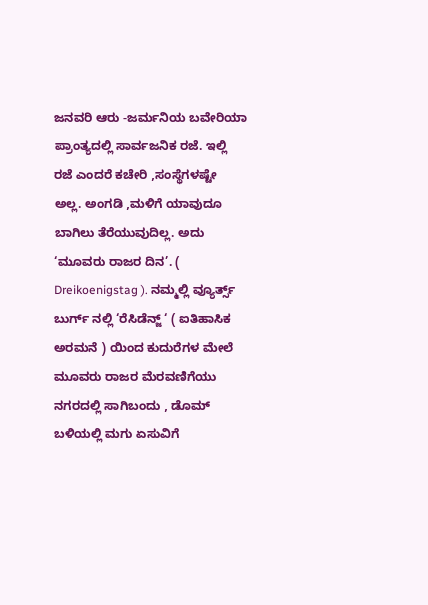ಜನವರಿ ಆರು -ಜರ್ಮನಿಯ ಬವೇರಿಯಾ ಪ್ರಾಂತ್ಯದಲ್ಲಿ ಸಾರ್ವಜನಿಕ ರಜೆ. ಇಲ್ಲಿ ರಜೆ ಎಂದರೆ ಕಚೇರಿ ,ಸಂಸ್ಥೆಗಳಷ್ಟೇ ಅಲ್ಲ. ಅಂಗಡಿ ,ಮಳಿಗೆ ಯಾವುದೂ ಬಾಗಿಲು ತೆರೆಯುವುದಿಲ್ಲ. ಅದು ‘ಮೂವರು ರಾಜರ ದಿನ’. ( Dreikoenigstag ). ನಮ್ಮಲ್ಲಿ ವ್ಯೂರ್ತ್ಸ್ ಬುರ್ಗ್ ನಲ್ಲಿ ‘ರೆಸಿಡೆನ್ಜ್ ‘ ( ಐತಿಹಾಸಿಕ ಅರಮನೆ ) ಯಿಂದ ಕುದುರೆಗಳ ಮೇಲೆ ಮೂವರು ರಾಜರ ಮೆರವಣಿಗೆಯು ನಗರದಲ್ಲಿ ಸಾಗಿಬಂದು , ಡೊಮ್ ಬಳಿಯಲ್ಲಿ ಮಗು ಏಸುವಿಗೆ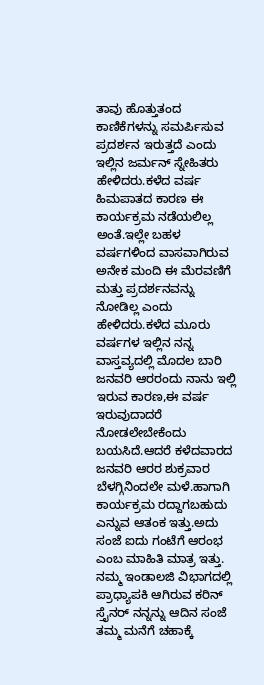ತಾವು ಹೊತ್ತುತಂದ ಕಾಣಿಕೆಗಳನ್ನು ಸಮರ್ಪಿಸುವ ಪ್ರದರ್ಶನ ಇರುತ್ತದೆ ಎಂದು ಇಲ್ಲಿನ ಜರ್ಮನ್ ಸ್ನೇಹಿತರು ಹೇಳಿದರು.ಕಳೆದ ವರ್ಷ ಹಿಮಪಾತದ ಕಾರಣ ಈ ಕಾರ್ಯಕ್ರಮ ನಡೆಯಲಿಲ್ಲ ಅಂತೆ.ಇಲ್ಲೇ ಬಹಳ ವರ್ಷಗಳಿಂದ ವಾಸವಾಗಿರುವ ಅನೇಕ ಮಂದಿ ಈ ಮೆರವಣಿಗೆ ಮತ್ತು ಪ್ರದರ್ಶನವನ್ನು ನೋಡಿಲ್ಲ ಎಂದು ಹೇಳಿದರು.ಕಳೆದ ಮೂರು ವರ್ಷಗಳ ಇಲ್ಲಿನ ನನ್ನ ವಾಸ್ತವ್ಯದಲ್ಲಿ ಮೊದಲ ಬಾರಿ ಜನವರಿ ಆರರಂದು ನಾನು ಇಲ್ಲಿ ಇರುವ ಕಾರಣ,ಈ ವರ್ಷ ಇರುವುದಾದರೆ ನೋಡಲೇಬೇಕೆಂದು ಬಯಸಿದೆ.ಆದರೆ ಕಳೆದವಾರದ ಜನವರಿ ಆರರ ಶುಕ್ರವಾರ ಬೆಳಗ್ಗಿನಿಂದಲೇ ಮಳೆ.ಹಾಗಾಗಿ ಕಾರ್ಯಕ್ರಮ ರದ್ದಾಗಬಹುದು ಎನ್ನುವ ಆತಂಕ ಇತ್ತು.ಅದು ಸಂಜೆ ಐದು ಗಂಟೆಗೆ ಆರಂಭ ಎಂಬ ಮಾಹಿತಿ ಮಾತ್ರ ಇತ್ತು.   ನಮ್ಮ ಇಂಡಾಲಜಿ ವಿಭಾಗದಲ್ಲಿ ಪ್ರಾಧ್ಯಾಪಕಿ ಆಗಿರುವ ಕರಿನ್ ಸ್ತೈನರ್ ನನ್ನನ್ನು ಆದಿನ ಸಂಜೆ ತಮ್ಮ ಮನೆಗೆ ಚಹಾಕ್ಕೆ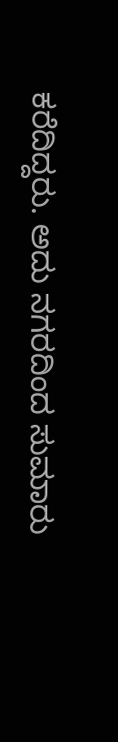ಕರೆದಿದ್ದರು. ಅದು ನಗರದಿಂದ ಸುಮಾರು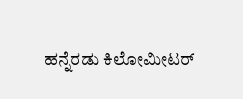ಹನ್ನೆರಡು ಕಿಲೋಮೀಟರ್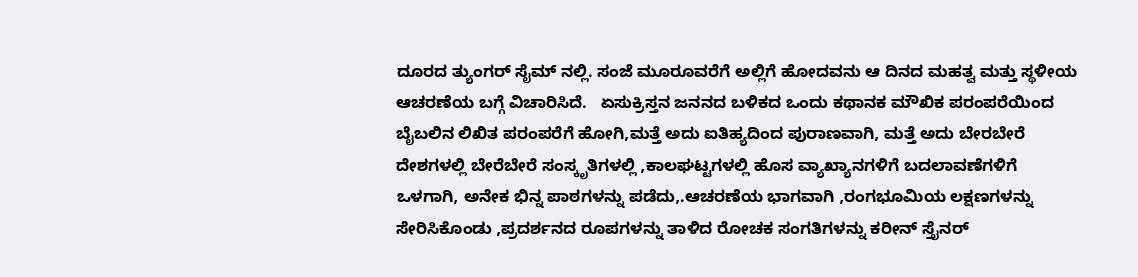ದೂರದ ತ್ಯುಂಗರ್ ಸೈಮ್ ನಲ್ಲಿ. ಸಂಜೆ ಮೂರೂವರೆಗೆ ಅಲ್ಲಿಗೆ ಹೋದವನು ಆ ದಿನದ ಮಹತ್ವ ಮತ್ತು ಸ್ಥಳೀಯ ಆಚರಣೆಯ ಬಗ್ಗೆ ವಿಚಾರಿಸಿದೆ.   ಏಸುಕ್ರಿಸ್ತನ ಜನನದ ಬಳಿಕದ ಒಂದು ಕಥಾನಕ ಮೌಖಿಕ ಪರಂಪರೆಯಿಂದ ಬೈಬಲಿನ ಲಿಖಿತ ಪರಂಪರೆಗೆ ಹೋಗಿ,ಮತ್ತೆ ಅದು ಐತಿಹ್ಯದಿಂದ ಪುರಾಣವಾಗಿ, ಮತ್ತೆ ಅದು ಬೇರಬೇರೆ ದೇಶಗಳಲ್ಲಿ ಬೇರೆಬೇರೆ ಸಂಸ್ಕೃತಿಗಳಲ್ಲಿ ,ಕಾಲಘಟ್ಟಗಳಲ್ಲಿ ಹೊಸ ವ್ಯಾಖ್ಯಾನಗಳಿಗೆ ಬದಲಾವಣೆಗಳಿಗೆ ಒಳಗಾಗಿ, ಅನೇಕ ಭಿನ್ನ ಪಾಠಗಳನ್ನು ಪಡೆದು,.ಆಚರಣೆಯ ಭಾಗವಾಗಿ ,ರಂಗಭೂಮಿಯ ಲಕ್ಷಣಗಳನ್ನು ಸೇರಿಸಿಕೊಂಡು ,ಪ್ರದರ್ಶನದ ರೂಪಗಳನ್ನು ತಾಳಿದ ರೋಚಕ ಸಂಗತಿಗಳನ್ನು ಕರೀನ್ ಸ್ತೈನರ್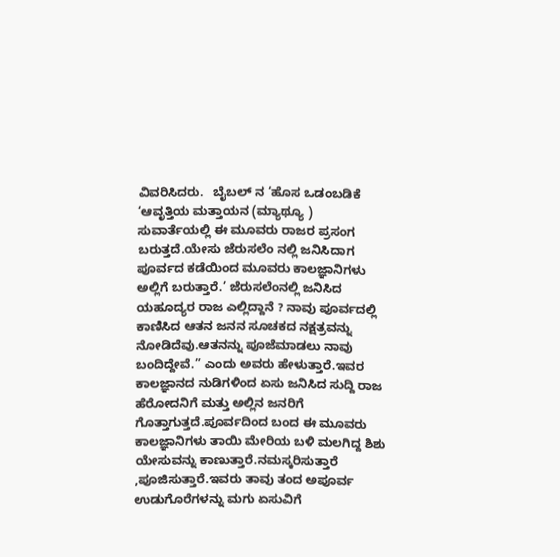ವಿವರಿಸಿದರು.   ಬೈಬಲ್ ನ ‘ಹೊಸ ಒಡಂಬಡಿಕೆ ‘ಆವೃತ್ತಿಯ ಮತ್ತಾಯನ (ಮ್ಯಾಥ್ಯೂ ) ಸುವಾರ್ತೆಯಲ್ಲಿ ಈ ಮೂವರು ರಾಜರ ಪ್ರಸಂಗ ಬರುತ್ತದೆ.ಯೇಸು ಜೆರುಸಲೆಂ ನಲ್ಲಿ ಜನಿಸಿದಾಗ ಪೂರ್ವದ ಕಡೆಯಿಂದ ಮೂವರು ಕಾಲಜ್ಞಾನಿಗಳು ಅಲ್ಲಿಗೆ ಬರುತ್ತಾರೆ.’ ಜೆರುಸಲೆಂನಲ್ಲಿ ಜನಿಸಿದ ಯಹೂದ್ಯರ ರಾಜ ಎಲ್ಲಿದ್ದಾನೆ ? ನಾವು ಪೂರ್ವದಲ್ಲಿ ಕಾಣಿಸಿದ ಆತನ ಜನನ ಸೂಚಕದ ನಕ್ಷತ್ರವನ್ನು ನೋಡಿದೆವು.ಆತನನ್ನು ಪೂಜೆಮಾಡಲು ನಾವು ಬಂದಿದ್ದೇವೆ.” ಎಂದು ಅವರು ಹೇಳುತ್ತಾರೆ.ಇವರ ಕಾಲಜ್ಞಾನದ ನುಡಿಗಳಿಂದ ಏಸು ಜನಿಸಿದ ಸುದ್ದಿ ರಾಜ ಹೆರೋದನಿಗೆ ಮತ್ತು ಅಲ್ಲಿನ ಜನರಿಗೆ ಗೊತ್ತಾಗುತ್ತದೆ.ಪೂರ್ವದಿಂದ ಬಂದ ಈ ಮೂವರು ಕಾಲಜ್ಞಾನಿಗಳು ತಾಯಿ ಮೇರಿಯ ಬಳಿ ಮಲಗಿದ್ದ ಶಿಶು ಯೇಸುವನ್ನು ಕಾಣುತ್ತಾರೆ.ನಮಸ್ಕರಿಸುತ್ತಾರೆ ,ಪೂಜಿಸುತ್ತಾರೆ.ಇವರು ತಾವು ತಂದ ಅಪೂರ್ವ ಉಡುಗೊರೆಗಳನ್ನು ಮಗು ಏಸುವಿಗೆ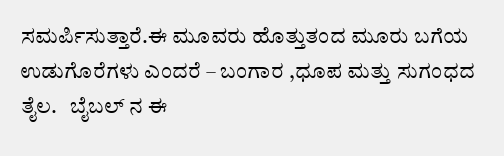ಸಮರ್ಪಿಸುತ್ತಾರೆ.ಈ ಮೂವರು ಹೊತ್ತುತಂದ ಮೂರು ಬಗೆಯ ಉಡುಗೊರೆಗಳು ಎಂದರೆ – ಬಂಗಾರ ,ಧೂಪ ಮತ್ತು ಸುಗಂಧದ ತೈಲ.   ಬೈಬಲ್ ನ ಈ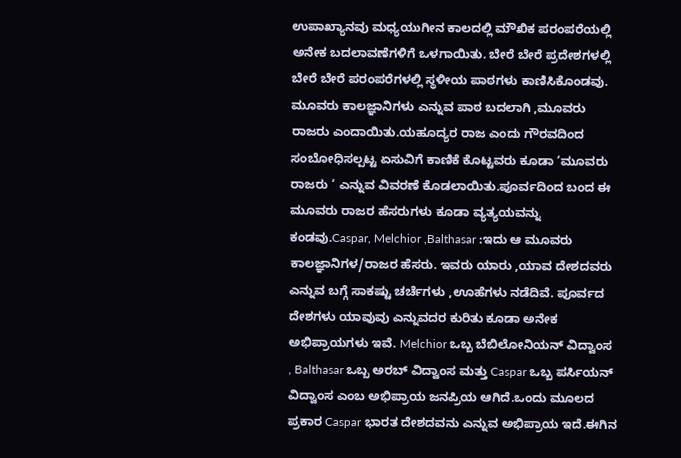ಉಪಾಖ್ಯಾನವು ಮಧ್ಯಯುಗೀನ ಕಾಲದಲ್ಲಿ ಮೌಖಿಕ ಪರಂಪರೆಯಲ್ಲಿ ಅನೇಕ ಬದಲಾವಣೆಗಳಿಗೆ ಒಳಗಾಯಿತು. ಬೇರೆ ಬೇರೆ ಪ್ರದೇಶಗಳಲ್ಲಿ ಬೇರೆ ಬೇರೆ ಪರಂಪರೆಗಳಲ್ಲಿ ಸ್ಥಳೀಯ ಪಾಠಗಳು ಕಾಣಿಸಿಕೊಂಡವು. ಮೂವರು ಕಾಲಜ್ಞಾನಿಗಳು ಎನ್ನುವ ಪಾಠ ಬದಲಾಗಿ ,ಮೂವರು ರಾಜರು ಎಂದಾಯಿತು.ಯಹೂದ್ಯರ ರಾಜ ಎಂದು ಗೌರವದಿಂದ ಸಂಬೋಧಿಸಲ್ಪಟ್ಟ ಏಸುವಿಗೆ ಕಾಣಿಕೆ ಕೊಟ್ಟವರು ಕೂಡಾ ‘ಮೂವರು ರಾಜರು ‘ ಎನ್ನುವ ವಿವರಣೆ ಕೊಡಲಾಯಿತು.ಪೂರ್ವದಿಂದ ಬಂದ ಈ ಮೂವರು ರಾಜರ ಹೆಸರುಗಳು ಕೂಡಾ ವ್ಯತ್ಯಯವನ್ನು ಕಂಡವು.Caspar, Melchior ,Balthasar :ಇದು ಆ ಮೂವರು ಕಾಲಜ್ಞಾನಿಗಳ/ರಾಜರ ಹೆಸರು. ಇವರು ಯಾರು ,ಯಾವ ದೇಶದವರು ಎನ್ನುವ ಬಗ್ಗೆ ಸಾಕಷ್ಟು ಚರ್ಚೆಗಳು ,ಊಹೆಗಳು ನಡೆದಿವೆ. ಪೂರ್ವದ ದೇಶಗಳು ಯಾವುವು ಎನ್ನುವದರ ಕುರಿತು ಕೂಡಾ ಅನೇಕ ಅಭಿಪ್ರಾಯಗಳು ಇವೆ. Melchior ಒಬ್ಬ ಬೆಬಿಲೋನಿಯನ್ ವಿದ್ವಾಂಸ , Balthasar ಒಬ್ಬ ಅರಬ್ ವಿದ್ವಾಂಸ ಮತ್ತು Caspar ಒಬ್ಬ ಪರ್ಸಿಯನ್ ವಿದ್ವಾಂಸ ಎಂಬ ಅಭಿಪ್ರಾಯ ಜನಪ್ರಿಯ ಆಗಿದೆ.ಒಂದು ಮೂಲದ ಪ್ರಕಾರ Caspar ಭಾರತ ದೇಶದವನು ಎನ್ನುವ ಅಭಿಪ್ರಾಯ ಇದೆ.ಈಗಿನ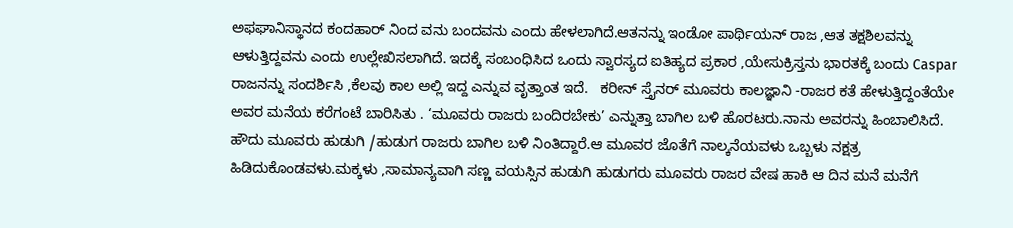ಅಫಘಾನಿಸ್ಥಾನದ ಕಂದಹಾರ್ ನಿಂದ ವನು ಬಂದವನು ಎಂದು ಹೇಳಲಾಗಿದೆ.ಆತನನ್ನು ಇಂಡೋ ಪಾರ್ಥಿಯನ್ ರಾಜ ,ಆತ ತಕ್ಷಶಿಲವನ್ನು ಆಳುತ್ತಿದ್ದವನು ಎಂದು ಉಲ್ಲೇಖಿಸಲಾಗಿದೆ. ಇದಕ್ಕೆ ಸಂಬಂಧಿಸಿದ ಒಂದು ಸ್ವಾರಸ್ಯದ ಐತಿಹ್ಯದ ಪ್ರಕಾರ ,ಯೇಸುಕ್ರಿಸ್ತನು ಭಾರತಕ್ಕೆ ಬಂದು Caspar ರಾಜನನ್ನು ಸಂದರ್ಶಿಸಿ ,ಕೆಲವು ಕಾಲ ಅಲ್ಲಿ ಇದ್ದ ಎನ್ನುವ ವೃತ್ತಾಂತ ಇದೆ.   ಕರೀನ್ ಸ್ತೈನರ್ ಮೂವರು ಕಾಲಜ್ಞಾನಿ -ರಾಜರ ಕತೆ ಹೇಳುತ್ತಿದ್ದಂತೆಯೇ ಅವರ ಮನೆಯ ಕರೆಗಂಟೆ ಬಾರಿಸಿತು . ‘ಮೂವರು ರಾಜರು ಬಂದಿರಬೇಕು’ ಎನ್ನುತ್ತಾ ಬಾಗಿಲ ಬಳಿ ಹೊರಟರು.ನಾನು ಅವರನ್ನು ಹಿಂಬಾಲಿಸಿದೆ. ಹೌದು ಮೂವರು ಹುಡುಗಿ /ಹುಡುಗ ರಾಜರು ಬಾಗಿಲ ಬಳಿ ನಿಂತಿದ್ದಾರೆ.ಆ ಮೂವರ ಜೊತೆಗೆ ನಾಲ್ಕನೆಯವಳು ಒಬ್ಬಳು ನಕ್ಷತ್ರ ಹಿಡಿದುಕೊಂಡವಳು.ಮಕ್ಕಳು ,ಸಾಮಾನ್ಯವಾಗಿ ಸಣ್ಣ ವಯಸ್ಸಿನ ಹುಡುಗಿ ಹುಡುಗರು ಮೂವರು ರಾಜರ ವೇಷ ಹಾಕಿ ಆ ದಿನ ಮನೆ ಮನೆಗೆ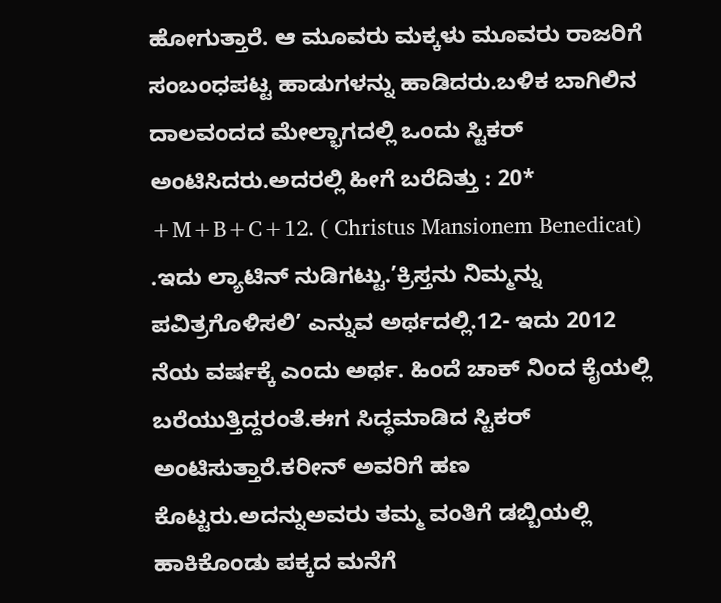ಹೋಗುತ್ತಾರೆ. ಆ ಮೂವರು ಮಕ್ಕಳು ಮೂವರು ರಾಜರಿಗೆ ಸಂಬಂಧಪಟ್ಟ ಹಾಡುಗಳನ್ನು ಹಾಡಿದರು.ಬಳಿಕ ಬಾಗಿಲಿನ ದಾಲವಂದದ ಮೇಲ್ಭಾಗದಲ್ಲಿ ಒಂದು ಸ್ಟಿಕರ್ ಅಂಟಿಸಿದರು.ಅದರಲ್ಲಿ ಹೀಗೆ ಬರೆದಿತ್ತು : 20* +M+B+C+12. ( Christus Mansionem Benedicat) .ಇದು ಲ್ಯಾಟಿನ್ ನುಡಿಗಟ್ಟು.’ಕ್ರಿಸ್ತನು ನಿಮ್ಮನ್ನು ಪವಿತ್ರಗೊಳಿಸಲಿ’ ಎನ್ನುವ ಅರ್ಥದಲ್ಲಿ.12- ಇದು 2012 ನೆಯ ವರ್ಷಕ್ಕೆ ಎಂದು ಅರ್ಥ. ಹಿಂದೆ ಚಾಕ್ ನಿಂದ ಕೈಯಲ್ಲಿ ಬರೆಯುತ್ತಿದ್ದರಂತೆ.ಈಗ ಸಿದ್ಧಮಾಡಿದ ಸ್ಟಿಕರ್ ಅಂಟಿಸುತ್ತಾರೆ.ಕರೀನ್ ಅವರಿಗೆ ಹಣ ಕೊಟ್ಟರು.ಅದನ್ನುಅವರು ತಮ್ಮ ವಂತಿಗೆ ಡಬ್ಬಿಯಲ್ಲಿ ಹಾಕಿಕೊಂಡು ಪಕ್ಕದ ಮನೆಗೆ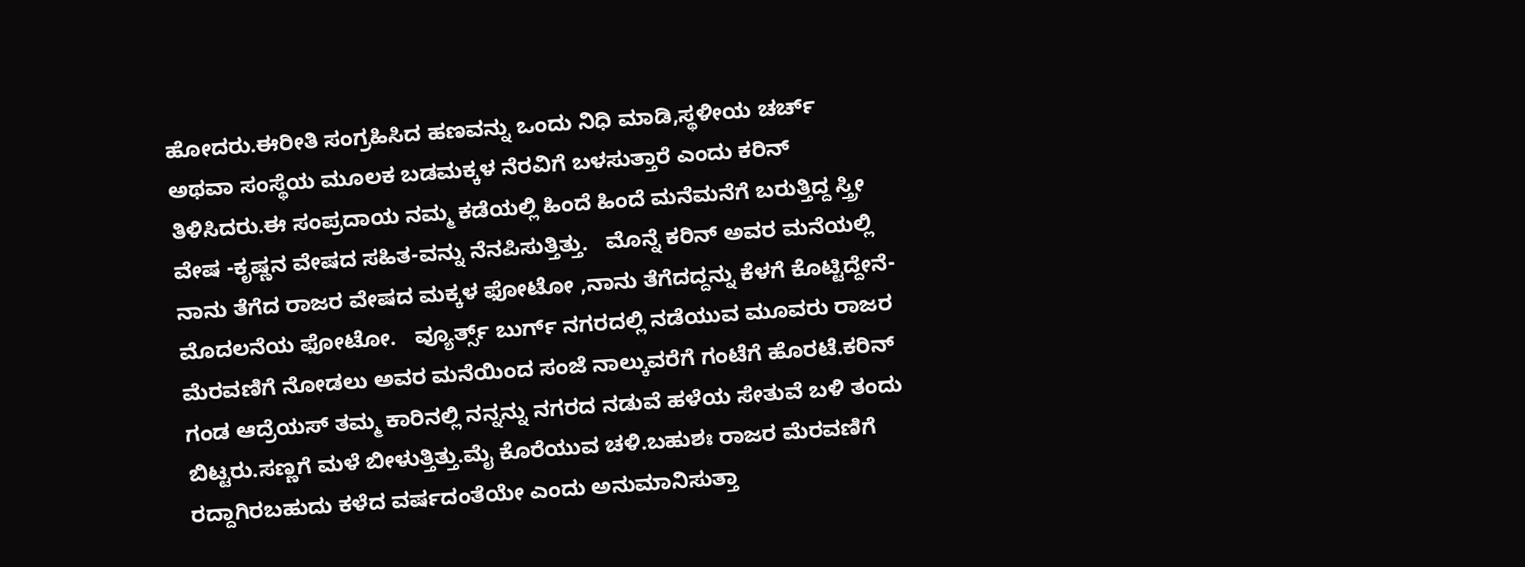ಹೋದರು.ಈರೀತಿ ಸಂಗ್ರಹಿಸಿದ ಹಣವನ್ನು ಒಂದು ನಿಧಿ ಮಾಡಿ,ಸ್ಥಳೀಯ ಚರ್ಚ್ ಅಥವಾ ಸಂಸ್ಥೆಯ ಮೂಲಕ ಬಡಮಕ್ಕಳ ನೆರವಿಗೆ ಬಳಸುತ್ತಾರೆ ಎಂದು ಕರಿನ್ ತಿಳಿಸಿದರು.ಈ ಸಂಪ್ರದಾಯ ನಮ್ಮ ಕಡೆಯಲ್ಲಿ ಹಿಂದೆ ಹಿಂದೆ ಮನೆಮನೆಗೆ ಬರುತ್ತಿದ್ದ ಸ್ತ್ರೀ ವೇಷ -ಕೃಷ್ಣನ ವೇಷದ ಸಹಿತ-ವನ್ನು ನೆನಪಿಸುತ್ತಿತ್ತು.   ಮೊನ್ನೆ ಕರಿನ್ ಅವರ ಮನೆಯಲ್ಲಿ ನಾನು ತೆಗೆದ ರಾಜರ ವೇಷದ ಮಕ್ಕಳ ಫೋಟೋ ,ನಾನು ತೆಗೆದದ್ದನ್ನು ಕೆಳಗೆ ಕೊಟ್ಟಿದ್ದೇನೆ-ಮೊದಲನೆಯ ಫೋಟೋ.   ವ್ಯೂರ್ತ್ಸ್ ಬುರ್ಗ್ ನಗರದಲ್ಲಿ ನಡೆಯುವ ಮೂವರು ರಾಜರ ಮೆರವಣಿಗೆ ನೋಡಲು ಅವರ ಮನೆಯಿಂದ ಸಂಜೆ ನಾಲ್ಕುವರೆಗೆ ಗಂಟೆಗೆ ಹೊರಟೆ.ಕರಿನ್ ಗಂಡ ಆದ್ರೆಯಸ್ ತಮ್ಮ ಕಾರಿನಲ್ಲಿ ನನ್ನನ್ನು ನಗರದ ನಡುವೆ ಹಳೆಯ ಸೇತುವೆ ಬಳಿ ತಂದು ಬಿಟ್ಟರು.ಸಣ್ಣಗೆ ಮಳೆ ಬೀಳುತ್ತಿತ್ತು.ಮೈ ಕೊರೆಯುವ ಚಳಿ.ಬಹುಶಃ ರಾಜರ ಮೆರವಣಿಗೆ ರದ್ದಾಗಿರಬಹುದು ಕಳೆದ ವರ್ಷದಂತೆಯೇ ಎಂದು ಅನುಮಾನಿಸುತ್ತಾ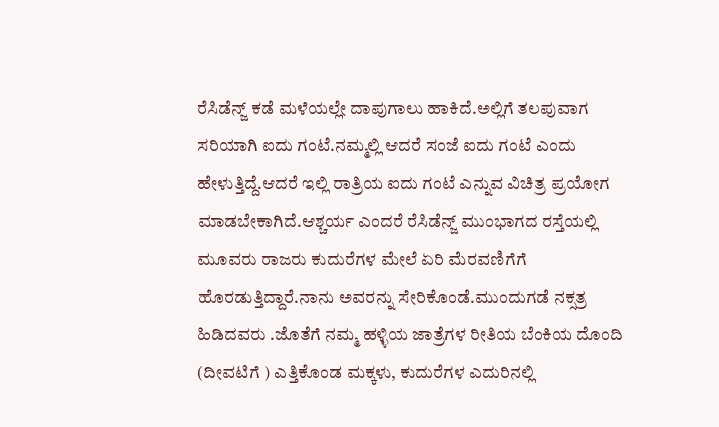ರೆಸಿಡೆನ್ಜ್ ಕಡೆ ಮಳೆಯಲ್ಲೇ ದಾಪುಗಾಲು ಹಾಕಿದೆ.ಅಲ್ಲಿಗೆ ತಲಪುವಾಗ ಸರಿಯಾಗಿ ಐದು ಗಂಟೆ.ನಮ್ಮಲ್ಲಿ ಆದರೆ ಸಂಜೆ ಐದು ಗಂಟೆ ಎಂದು ಹೇಳುತ್ತಿದ್ದೆ.ಆದರೆ ಇಲ್ಲಿ ರಾತ್ರಿಯ ಐದು ಗಂಟೆ ಎನ್ನುವ ವಿಚಿತ್ರ ಪ್ರಯೋಗ ಮಾಡಬೇಕಾಗಿದೆ.ಆಶ್ಚರ್ಯ ಎಂದರೆ ರೆಸಿಡೆನ್ಜ್ ಮುಂಭಾಗದ ರಸ್ತೆಯಲ್ಲಿ ಮೂವರು ರಾಜರು ಕುದುರೆಗಳ ಮೇಲೆ ಏರಿ ಮೆರವಣಿಗೆಗೆ ಹೊರಡುತ್ತಿದ್ದಾರೆ.ನಾನು ಅವರನ್ನು ಸೇರಿಕೊಂಡೆ.ಮುಂದುಗಡೆ ನಕ್ಸತ್ರ ಹಿಡಿದವರು .ಜೊತೆಗೆ ನಮ್ಮ ಹಳ್ಳಿಯ ಜಾತ್ರೆಗಳ ರೀತಿಯ ಬೆಂಕಿಯ ದೊಂದಿ (ದೀವಟಿಗೆ ) ಎತ್ತಿಕೊಂಡ ಮಕ್ಕಳು, ಕುದುರೆಗಳ ಎದುರಿನಲ್ಲಿ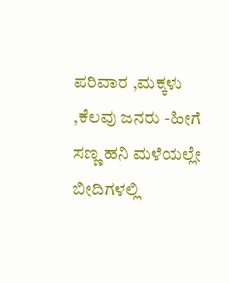ಪರಿವಾರ ,ಮಕ್ಕಳು ,ಕೆಲವು ಜನರು -ಹೀಗೆ ಸಣ್ಣ ಹನಿ ಮಳೆಯಲ್ಲೇ ಬೀದಿಗಳಲ್ಲಿ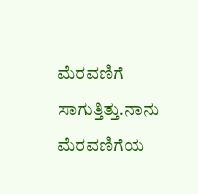ಮೆರವಣಿಗೆ ಸಾಗುತ್ತಿತ್ತು.ನಾನು ಮೆರವಣಿಗೆಯ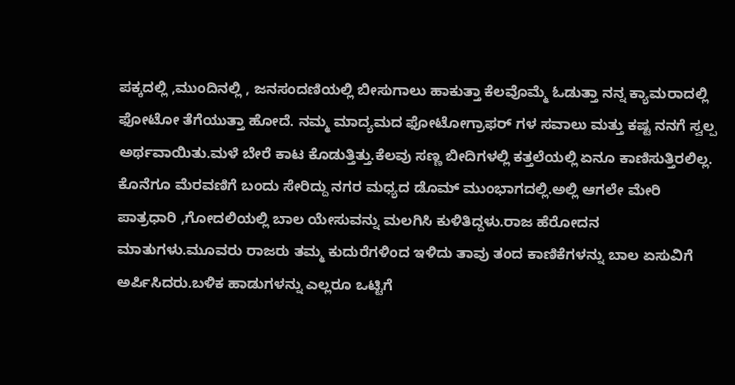ಪಕ್ಕದಲ್ಲಿ ,ಮುಂದಿನಲ್ಲಿ , ಜನಸಂದಣಿಯಲ್ಲಿ ಬೀಸುಗಾಲು ಹಾಕುತ್ತಾ ಕೆಲವೊಮ್ಮೆ ಓಡುತ್ತಾ ನನ್ನ ಕ್ಯಾಮರಾದಲ್ಲಿ ಫೋಟೋ ತೆಗೆಯುತ್ತಾ ಹೋದೆ. ನಮ್ಮ ಮಾದ್ಯಮದ ಫೋಟೋಗ್ರಾಫರ್ ಗಳ ಸವಾಲು ಮತ್ತು ಕಷ್ಟ ನನಗೆ ಸ್ವಲ್ಪ ಅರ್ಥವಾಯಿತು.ಮಳೆ ಬೇರೆ ಕಾಟ ಕೊಡುತ್ತಿತ್ತು.ಕೆಲವು ಸಣ್ಣ ಬೀದಿಗಳಲ್ಲಿ ಕತ್ತಲೆಯಲ್ಲಿ ಏನೂ ಕಾಣಿಸುತ್ತಿರಲಿಲ್ಲ.   ಕೊನೆಗೂ ಮೆರವಣಿಗೆ ಬಂದು ಸೇರಿದ್ದು ನಗರ ಮಧ್ಯದ ಡೊಮ್ ಮುಂಭಾಗದಲ್ಲಿ.ಅಲ್ಲಿ ಆಗಲೇ ಮೇರಿ ಪಾತ್ರಧಾರಿ ,ಗೋದಲಿಯಲ್ಲಿ ಬಾಲ ಯೇಸುವನ್ನು ಮಲಗಿಸಿ ಕುಳಿತಿದ್ದಳು.ರಾಜ ಹೆರೋದನ ಮಾತುಗಳು.ಮೂವರು ರಾಜರು ತಮ್ಮ ಕುದುರೆಗಳಿಂದ ಇಳಿದು ತಾವು ತಂದ ಕಾಣಿಕೆಗಳನ್ನು ಬಾಲ ಏಸುವಿಗೆ ಅರ್ಪಿಸಿದರು.ಬಳಿಕ ಹಾಡುಗಳನ್ನು ಎಲ್ಲರೂ ಒಟ್ಟಿಗೆ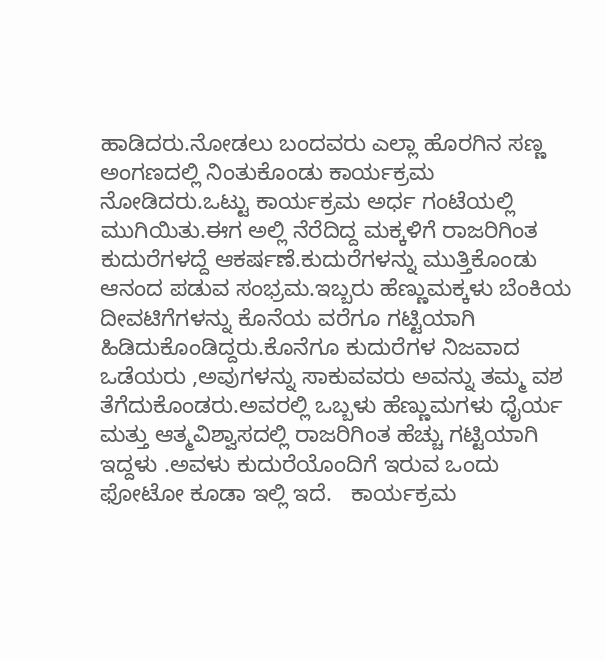ಹಾಡಿದರು.ನೋಡಲು ಬಂದವರು ಎಲ್ಲಾ ಹೊರಗಿನ ಸಣ್ಣ ಅಂಗಣದಲ್ಲಿ ನಿಂತುಕೊಂಡು ಕಾರ್ಯಕ್ರಮ ನೋಡಿದರು.ಒಟ್ಟು ಕಾರ್ಯಕ್ರಮ ಅರ್ಧ ಗಂಟೆಯಲ್ಲಿ ಮುಗಿಯಿತು.ಈಗ ಅಲ್ಲಿ ನೆರೆದಿದ್ದ ಮಕ್ಕಳಿಗೆ ರಾಜರಿಗಿಂತ ಕುದುರೆಗಳದ್ದೆ ಆಕರ್ಷಣೆ.ಕುದುರೆಗಳನ್ನು ಮುತ್ತಿಕೊಂಡು ಆನಂದ ಪಡುವ ಸಂಭ್ರಮ.ಇಬ್ಬರು ಹೆಣ್ಣುಮಕ್ಕಳು ಬೆಂಕಿಯ ದೀವಟಿಗೆಗಳನ್ನು ಕೊನೆಯ ವರೆಗೂ ಗಟ್ಟಿಯಾಗಿ ಹಿಡಿದುಕೊಂಡಿದ್ದರು.ಕೊನೆಗೂ ಕುದುರೆಗಳ ನಿಜವಾದ ಒಡೆಯರು ,ಅವುಗಳನ್ನು ಸಾಕುವವರು ಅವನ್ನು ತಮ್ಮ ವಶ ತೆಗೆದುಕೊಂಡರು.ಅವರಲ್ಲಿ ಒಬ್ಬಳು ಹೆಣ್ಣುಮಗಳು ಧೈರ್ಯ ಮತ್ತು ಆತ್ಮವಿಶ್ವಾಸದಲ್ಲಿ ರಾಜರಿಗಿಂತ ಹೆಚ್ಚು ಗಟ್ಟಿಯಾಗಿ ಇದ್ದಳು .ಅವಳು ಕುದುರೆಯೊಂದಿಗೆ ಇರುವ ಒಂದು ಫೋಟೋ ಕೂಡಾ ಇಲ್ಲಿ ಇದೆ.   ಕಾರ್ಯಕ್ರಮ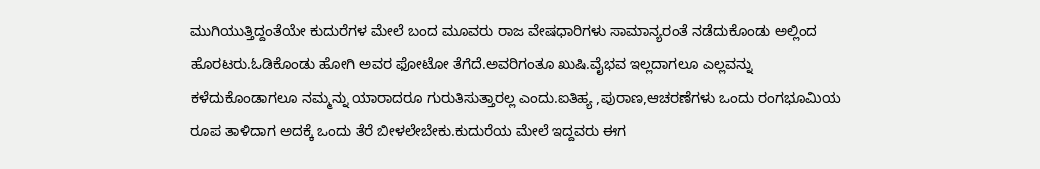ಮುಗಿಯುತ್ತಿದ್ದಂತೆಯೇ ಕುದುರೆಗಳ ಮೇಲೆ ಬಂದ ಮೂವರು ರಾಜ ವೇಷಧಾರಿಗಳು ಸಾಮಾನ್ಯರಂತೆ ನಡೆದುಕೊಂಡು ಅಲ್ಲಿಂದ ಹೊರಟರು.ಓಡಿಕೊಂಡು ಹೋಗಿ ಅವರ ಫೋಟೋ ತೆಗೆದೆ.ಅವರಿಗಂತೂ ಖುಷಿ.ವೈಭವ ಇಲ್ಲದಾಗಲೂ ಎಲ್ಲವನ್ನು ಕಳೆದುಕೊಂಡಾಗಲೂ ನಮ್ಮನ್ನು ಯಾರಾದರೂ ಗುರುತಿಸುತ್ತಾರಲ್ಲ ಎಂದು.ಐತಿಹ್ಯ ,ಪುರಾಣ,ಆಚರಣೆಗಳು ಒಂದು ರಂಗಭೂಮಿಯ ರೂಪ ತಾಳಿದಾಗ ಅದಕ್ಕೆ ಒಂದು ತೆರೆ ಬೀಳಲೇಬೇಕು.ಕುದುರೆಯ ಮೇಲೆ ಇದ್ದವರು ಈಗ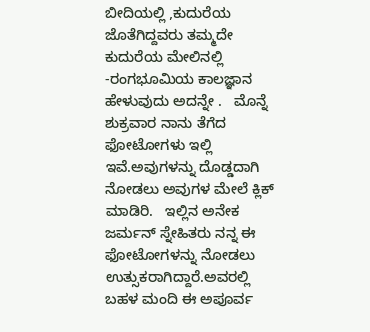ಬೀದಿಯಲ್ಲಿ ,ಕುದುರೆಯ ಜೊತೆಗಿದ್ದವರು ತಮ್ಮದೇ ಕುದುರೆಯ ಮೇಲಿನಲ್ಲಿ -ರಂಗಭೂಮಿಯ ಕಾಲಜ್ಞಾನ ಹೇಳುವುದು ಅದನ್ನೇ .   ಮೊನ್ನೆ ಶುಕ್ರವಾರ ನಾನು ತೆಗೆದ ಫೋಟೋಗಳು ಇಲ್ಲಿ ಇವೆ.ಅವುಗಳನ್ನು ದೊಡ್ಡದಾಗಿ ನೋಡಲು ಅವುಗಳ ಮೇಲೆ ಕ್ಲಿಕ್ ಮಾಡಿರಿ.   ಇಲ್ಲಿನ ಅನೇಕ ಜರ್ಮನ್ ಸ್ನೇಹಿತರು ನನ್ನ ಈ ಫೋಟೋಗಳನ್ನು ನೋಡಲು ಉತ್ಸುಕರಾಗಿದ್ದಾರೆ.ಅವರಲ್ಲಿ ಬಹಳ ಮಂದಿ ಈ ಅಪೂರ್ವ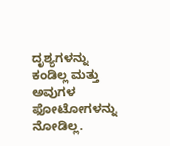ದೃಶ್ಯಗಳನ್ನು ಕಂಡಿಲ್ಲ ಮತ್ತು ಅವುಗಳ ಫೋಟೋಗಳನ್ನು ನೋಡಿಲ್ಲ.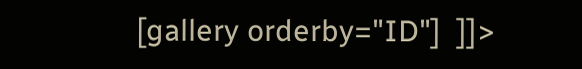[gallery orderby="ID"]  ]]>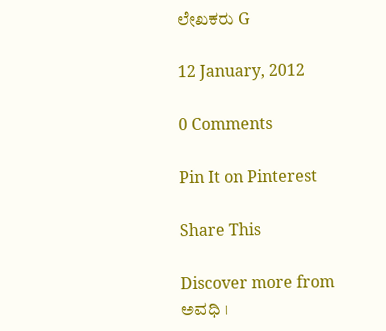ಲೇಖಕರು G

12 January, 2012

0 Comments

Pin It on Pinterest

Share This

Discover more from ಅವಧಿ ।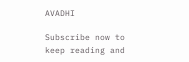AVADHI

Subscribe now to keep reading and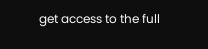get access to the full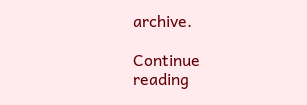archive.

Continue reading